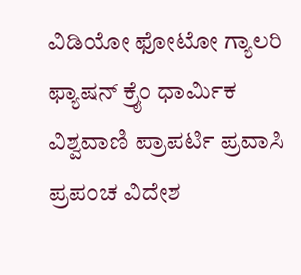ವಿಡಿಯೋ ಫೋಟೋ ಗ್ಯಾಲರಿ ಫ್ಯಾಷನ್ ಕ್ರೈಂ ಧಾರ್ಮಿಕ ವಿಶ್ವವಾಣಿ ಪ್ರಾಪರ್ಟಿ ಪ್ರವಾಸಿ ಪ್ರಪಂಚ ವಿದೇಶ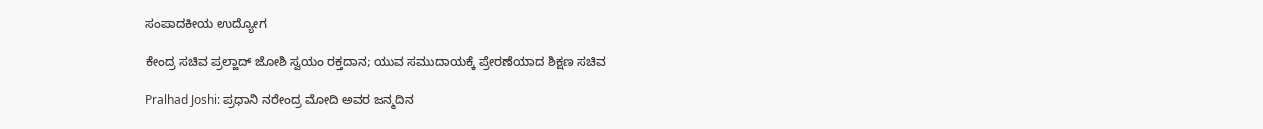ಸಂಪಾದಕೀಯ ಉದ್ಯೋಗ

ಕೇಂದ್ರ ಸಚಿವ ಪ್ರಲ್ಹಾದ್‌ ಜೋಶಿ ಸ್ವಯಂ ರಕ್ತದಾನ; ಯುವ ಸಮುದಾಯಕ್ಕೆ ಪ್ರೇರಣೆಯಾದ ಶಿಕ್ಷಣ ಸಚಿವ

Pralhad Joshi: ಪ್ರಧಾನಿ ನರೇಂದ್ರ ಮೋದಿ ಅವರ ಜನ್ಮದಿನ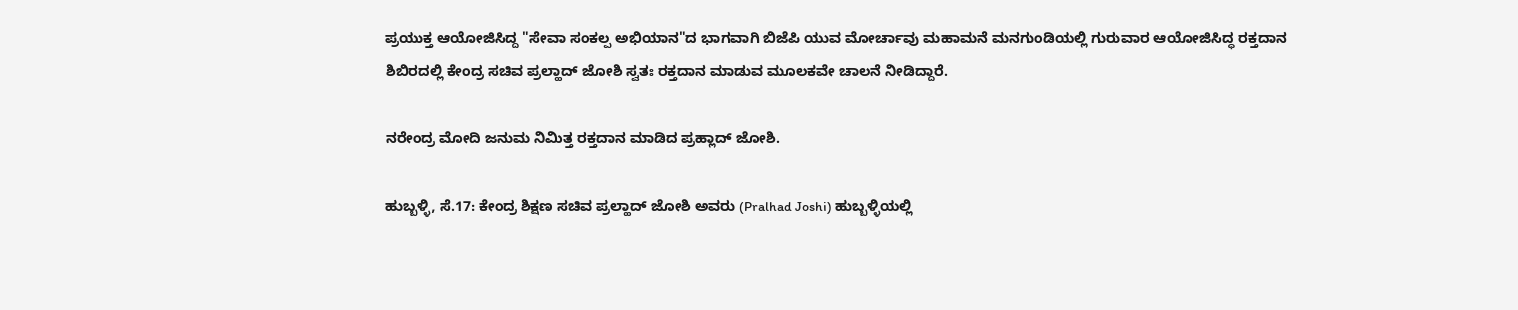ಪ್ರಯುಕ್ತ ಆಯೋಜಿಸಿದ್ದ "ಸೇವಾ ಸಂಕಲ್ಪ ಅಭಿಯಾನ"ದ ಭಾಗವಾಗಿ ಬಿಜೆಪಿ ಯುವ ಮೋರ್ಚಾವು ಮಹಾಮನೆ ಮನಗುಂಡಿಯಲ್ಲಿ ಗುರುವಾರ ಆಯೋಜಿಸಿದ್ಧ ರಕ್ತದಾನ ಶಿಬಿರದಲ್ಲಿ ಕೇಂದ್ರ ಸಚಿವ ಪ್ರಲ್ಹಾದ್‌ ಜೋಶಿ ಸ್ವತಃ ರಕ್ತದಾನ ಮಾಡುವ ಮೂಲಕವೇ ಚಾಲನೆ ನೀಡಿದ್ದಾರೆ.

ನರೇಂದ್ರ ಮೋದಿ ಜನುಮ ನಿಮಿತ್ತ ರಕ್ತದಾನ ಮಾಡಿದ ಪ್ರಹ್ಲಾದ್‌ ಜೋಶಿ.

ಹುಬ್ಬಳ್ಳಿ, ಸೆ.17: ಕೇಂದ್ರ ಶಿಕ್ಷಣ ಸಚಿವ ಪ್ರಲ್ಹಾದ್‌ ಜೋಶಿ ಅವರು (Pralhad Joshi) ಹುಬ್ಬಳ್ಳಿಯಲ್ಲಿ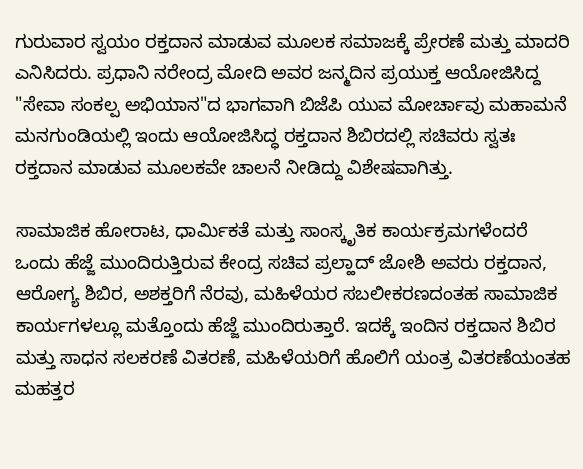ಗುರುವಾರ ಸ್ವಯಂ ರಕ್ತದಾನ ಮಾಡುವ ಮೂಲಕ ಸಮಾಜಕ್ಕೆ ಪ್ರೇರಣೆ ಮತ್ತು ಮಾದರಿ ಎನಿಸಿದರು. ಪ್ರಧಾನಿ ನರೇಂದ್ರ ಮೋದಿ ಅವರ ಜನ್ಮದಿನ ಪ್ರಯುಕ್ತ ಆಯೋಜಿಸಿದ್ದ "ಸೇವಾ ಸಂಕಲ್ಪ ಅಭಿಯಾನ"ದ ಭಾಗವಾಗಿ ಬಿಜೆಪಿ ಯುವ ಮೋರ್ಚಾವು ಮಹಾಮನೆ ಮನಗುಂಡಿಯಲ್ಲಿ ಇಂದು ಆಯೋಜಿಸಿದ್ಧ ರಕ್ತದಾನ ಶಿಬಿರದಲ್ಲಿ ಸಚಿವರು ಸ್ವತಃ ರಕ್ತದಾನ ಮಾಡುವ ಮೂಲಕವೇ ಚಾಲನೆ ನೀಡಿದ್ದು ವಿಶೇಷವಾಗಿತ್ತು.

ಸಾಮಾಜಿಕ ಹೋರಾಟ, ಧಾರ್ಮಿಕತೆ ಮತ್ತು ಸಾಂಸ್ಕೃತಿಕ ಕಾರ್ಯಕ್ರಮಗಳೆಂದರೆ ಒಂದು ಹೆಜ್ಜೆ ಮುಂದಿರುತ್ತಿರುವ ಕೇಂದ್ರ ಸಚಿವ ಪ್ರಲ್ಹಾದ್‌ ಜೋಶಿ ಅವರು ರಕ್ತದಾನ, ಆರೋಗ್ಯ ಶಿಬಿರ, ಅಶಕ್ತರಿಗೆ ನೆರವು, ಮಹಿಳೆಯರ ಸಬಲೀಕರಣದಂತಹ ಸಾಮಾಜಿಕ ಕಾರ್ಯಗಳಲ್ಲೂ ಮತ್ತೊಂದು ಹೆಜ್ಜೆ ಮುಂದಿರುತ್ತಾರೆ. ಇದಕ್ಕೆ ಇಂದಿನ ರಕ್ತದಾನ ಶಿಬಿರ ಮತ್ತು ಸಾಧನ ಸಲಕರಣೆ ವಿತರಣೆ, ಮಹಿಳೆಯರಿಗೆ ಹೊಲಿಗೆ ಯಂತ್ರ ವಿತರಣೆಯಂತಹ ಮಹತ್ತರ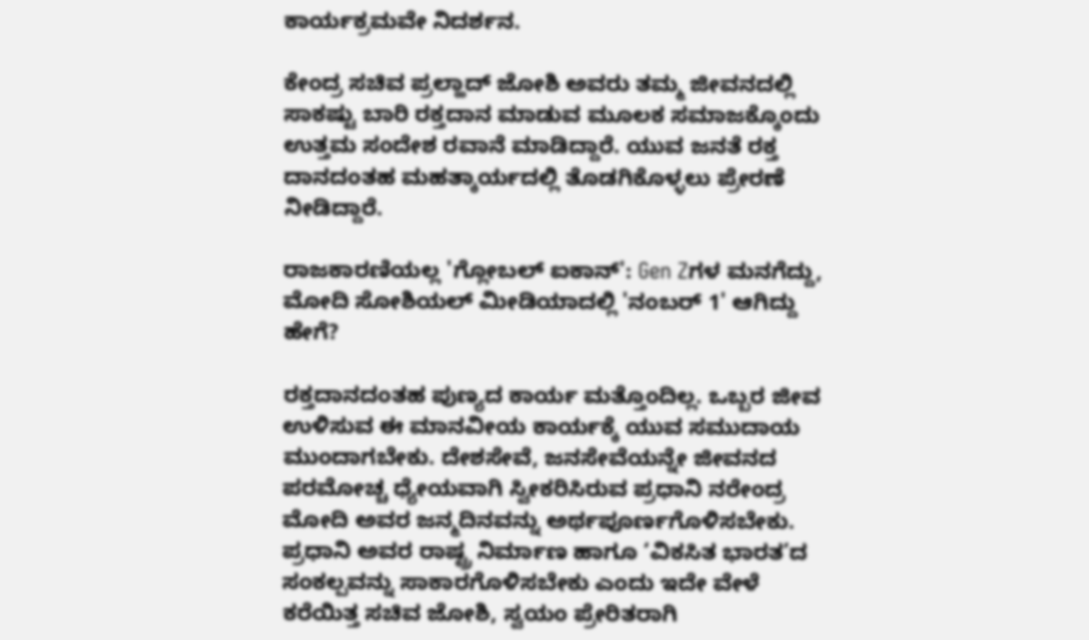ಕಾರ್ಯಕ್ರಮವೇ ನಿದರ್ಶನ.

ಕೇಂದ್ರ ಸಚಿವ ಪ್ರಲ್ಹಾದ್‌ ಜೋಶಿ ಅವರು ತಮ್ಮ ಜೀವನದಲ್ಲಿ ಸಾಕಷ್ಟು ಬಾರಿ ರಕ್ತದಾನ ಮಾಡುವ ಮೂಲಕ ಸಮಾಜಕ್ಕೊಂದು ಉತ್ತಮ ಸಂದೇಶ ರವಾನೆ ಮಾಡಿದ್ದಾರೆ. ಯುವ ಜನತೆ ರಕ್ತ ದಾನದಂತಹ ಮಹತ್ಕಾರ್ಯದಲ್ಲಿ ತೊಡಗಿಕೊಳ್ಳಲು ಪ್ರೇರಣೆ ನೀಡಿದ್ದಾರೆ.

ರಾಜಕಾರಣಿಯಲ್ಲ 'ಗ್ಲೋಬಲ್ ಐಕಾನ್': Gen Zಗಳ ಮನಗೆದ್ದು, ಮೋದಿ ಸೋಶಿಯಲ್ ಮೀಡಿಯಾದಲ್ಲಿ 'ನಂಬರ್ 1' ಆಗಿದ್ದು ಹೇಗೆ?

ರಕ್ತದಾನದಂತಹ ಪುಣ್ಯದ ಕಾರ್ಯ ಮತ್ತೊಂದಿಲ್ಲ. ಒಬ್ಬರ ಜೀವ ಉಳಿಸುವ ಈ ಮಾನವೀಯ ಕಾರ್ಯಕ್ಕೆ ಯುವ ಸಮುದಾಯ ಮುಂದಾಗಬೇಕು. ದೇಶಸೇವೆ, ಜನಸೇವೆಯನ್ನೇ ಜೀವನದ ಪರಮೋಚ್ಚ ಧ್ಯೇಯವಾಗಿ ಸ್ವೀಕರಿಸಿರುವ ಪ್ರಧಾನಿ ನರೇಂದ್ರ ಮೋದಿ ಅವರ ಜನ್ಮದಿನವನ್ನು ಅರ್ಥಪೂರ್ಣಗೊಳಿಸಬೇಕು. ಪ್ರಧಾನಿ ಅವರ ರಾಷ್ಟ್ರ ನಿರ್ಮಾಣ ಹಾಗೂ ‘ವಿಕಸಿತ ಭಾರತ’ದ ಸಂಕಲ್ಪವನ್ನು ಸಾಕಾರಗೊಳಿಸಬೇಕು ಎಂದು ಇದೇ ವೇಳೆ ಕರೆಯಿತ್ತ ಸಚಿವ ಜೋಶಿ, ಸ್ವಯಂ ಪ್ರೇರಿತರಾಗಿ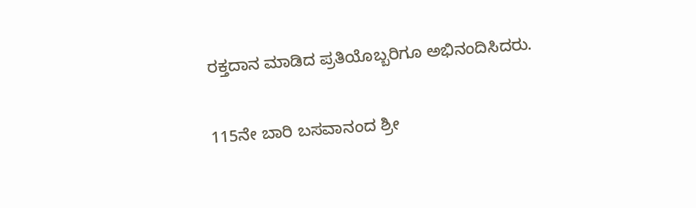ರಕ್ತದಾನ ಮಾಡಿದ ಪ್ರತಿಯೊಬ್ಬರಿಗೂ ಅಭಿನಂದಿಸಿದರು.

115ನೇ ಬಾರಿ ಬಸವಾನಂದ ಶ್ರೀ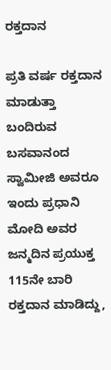ರಕ್ತದಾನ

ಪ್ರತಿ ವರ್ಷ ರಕ್ತದಾನ ಮಾಡುತ್ತಾ ಬಂದಿರುವ ಬಸವಾನಂದ ಸ್ವಾಮೀಜಿ ಅವರೂ ಇಂದು ಪ್ರಧಾನಿ ಮೋದಿ ಅವರ ಜನ್ಮದಿನ ಪ್ರಯುಕ್ತ 115ನೇ ಬಾರಿ ರಕ್ತದಾನ ಮಾಡಿದ್ದು,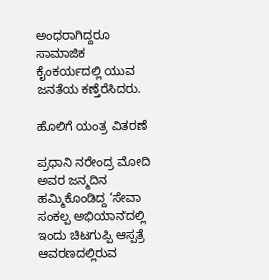ಅಂಧರಾಗಿದ್ದರೂ ಸಾಮಾಜಿಕ ಕೈಂಕರ್ಯದಲ್ಲಿ ಯುವ ಜನತೆಯ ಕಣ್ತೆರೆಸಿದರು.

ಹೊಲಿಗೆ ಯಂತ್ರ ವಿತರಣೆ

ಪ್ರಧಾನಿ ನರೇಂದ್ರ ಮೋದಿ ಅವರ ಜನ್ಮದಿನ ಹಮ್ಮಿಕೊಂಡಿದ್ದ ‘ಸೇವಾ ಸಂಕಲ್ಪ ಅಭಿಯಾನʼದಲ್ಲಿ ಇಂದು ಚಿಟಗುಪ್ಪಿ ಆಸ್ಪತ್ರೆ ಆವರಣದಲ್ಲಿರುವ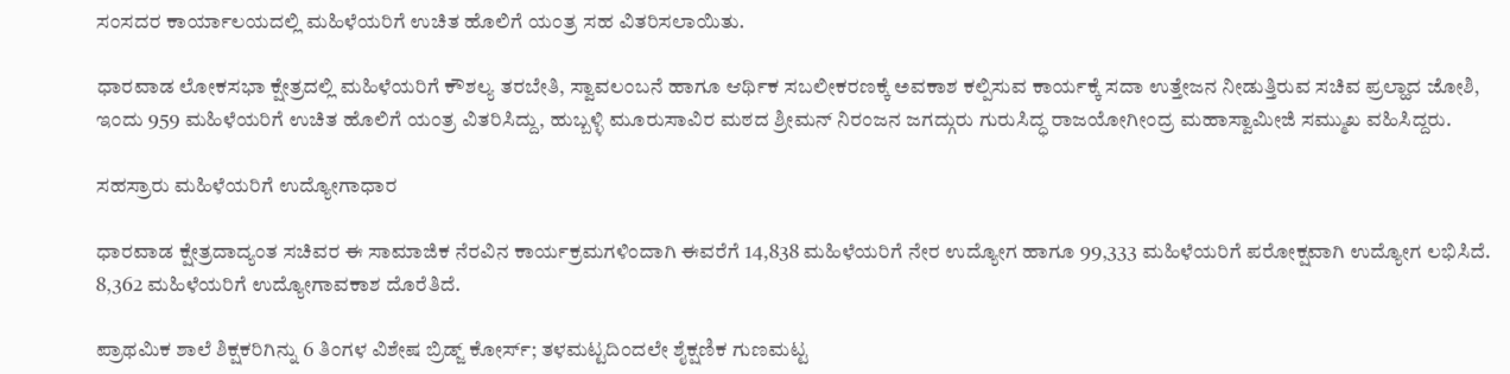ಸಂಸದರ ಕಾರ್ಯಾಲಯದಲ್ಲಿ ಮಹಿಳೆಯರಿಗೆ ಉಚಿತ ಹೊಲಿಗೆ ಯಂತ್ರ ಸಹ ವಿತರಿಸಲಾಯಿತು.

ಧಾರವಾಡ ಲೋಕಸಭಾ ಕ್ಷೇತ್ರದಲ್ಲಿ ಮಹಿಳೆಯರಿಗೆ ಕೌಶಲ್ಯ ತರಬೇತಿ, ಸ್ವಾವಲಂಬನೆ ಹಾಗೂ ಆರ್ಥಿಕ ಸಬಲೀಕರಣಕ್ಕೆ ಅವಕಾಶ ಕಲ್ಪಿಸುವ ಕಾರ್ಯಕ್ಕೆ ಸದಾ ಉತ್ತೇಜನ ನೀಡುತ್ತಿರುವ ಸಚಿವ ಪ್ರಲ್ಹಾದ ಜೋಶಿ, ಇಂದು 959 ಮಹಿಳೆಯರಿಗೆ ಉಚಿತ ಹೊಲಿಗೆ ಯಂತ್ರ ವಿತರಿಸಿದ್ದು, ಹುಬ್ಬಳ್ಳಿ ಮೂರುಸಾವಿರ ಮಠದ ಶ್ರೀಮನ್ ನಿರಂಜನ ಜಗದ್ಗುರು ಗುರುಸಿದ್ಧ ರಾಜಯೋಗೀಂದ್ರ ಮಹಾಸ್ವಾಮೀಜಿ ಸಮ್ಮುಖ ವಹಿಸಿದ್ದರು.

ಸಹಸ್ರಾರು ಮಹಿಳೆಯರಿಗೆ ಉದ್ಯೋಗಾಧಾರ

ಧಾರವಾಡ ಕ್ಷೇತ್ರದಾದ್ಯಂತ ಸಚಿವರ ಈ ಸಾಮಾಜಿಕ ನೆರವಿನ ಕಾರ್ಯಕ್ರಮಗಳಿಂದಾಗಿ ಈವರೆಗೆ 14,838 ಮಹಿಳೆಯರಿಗೆ ನೇರ ಉದ್ಯೋಗ ಹಾಗೂ 99,333 ಮಹಿಳೆಯರಿಗೆ ಪರೋಕ್ಷವಾಗಿ ಉದ್ಯೋಗ ಲಭಿಸಿದೆ. 8,362 ಮಹಿಳೆಯರಿಗೆ ಉದ್ಯೋಗಾವಕಾಶ ದೊರೆತಿದೆ.

ಪ್ರಾಥಮಿಕ ಶಾಲೆ ಶಿಕ್ಷಕರಿಗಿನ್ನು 6 ತಿಂಗಳ ವಿಶೇಷ ಬ್ರಿಡ್ಜ್ ಕೋರ್ಸ್; ತಳಮಟ್ಟದಿಂದಲೇ ಶೈಕ್ಷಣಿಕ ಗುಣಮಟ್ಟ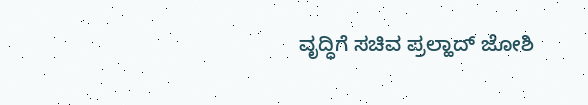ವೃದ್ಧಿಗೆ ಸಚಿವ ಪ್ರಲ್ಹಾದ್‌ ಜೋಶಿ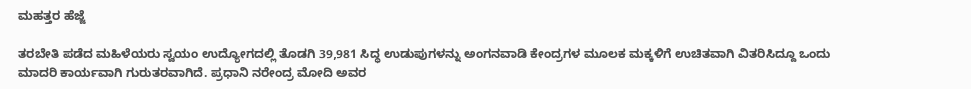ಮಹತ್ತರ ಹೆಜ್ಜೆ

ತರಬೇತಿ ಪಡೆದ ಮಹಿಳೆಯರು ಸ್ವಯಂ ಉದ್ಯೋಗದಲ್ಲಿ ತೊಡಗಿ 39,981 ಸಿದ್ಧ ಉಡುಪುಗಳನ್ನು ಅಂಗನವಾಡಿ ಕೇಂದ್ರಗಳ ಮೂಲಕ ಮಕ್ಕಳಿಗೆ ಉಚಿತವಾಗಿ ವಿತರಿಸಿದ್ದೂ ಒಂದು ಮಾದರಿ ಕಾರ್ಯವಾಗಿ ಗುರುತರವಾಗಿದೆ. ಪ್ರಧಾನಿ ನರೇಂದ್ರ ಮೋದಿ ಅವರ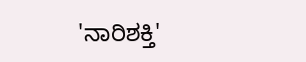'ನಾರಿಶಕ್ತಿ'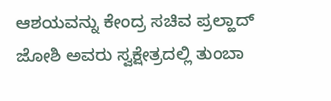ಆಶಯವನ್ನು ಕೇಂದ್ರ ಸಚಿವ ಪ್ರಲ್ಹಾದ್‌ ಜೋಶಿ ಅವರು ಸ್ವಕ್ಷೇತ್ರದಲ್ಲಿ ತುಂಬಾ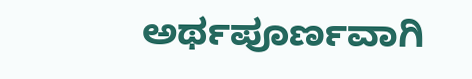ಅರ್ಥಪೂರ್ಣವಾಗಿ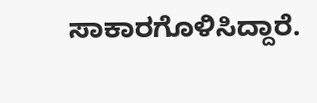ಸಾಕಾರಗೊಳಿಸಿದ್ದಾರೆ.